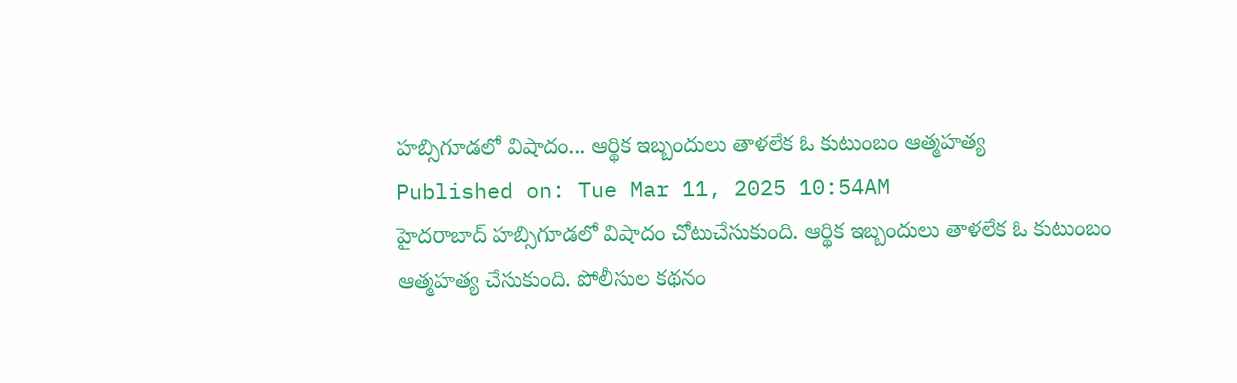హబ్సిగూడలో విషాదం... ఆర్థిక ఇబ్బందులు తాళలేక ఓ కుటుంబం ఆత్మహత్య
Published on: Tue Mar 11, 2025 10:54AM
హైదరాబాద్ హబ్సిగూడలో విషాదం చోటుచేసుకుంది. ఆర్థిక ఇబ్బందులు తాళలేక ఓ కుటుంబం ఆత్మహత్య చేసుకుంది. పోలీసుల కథనం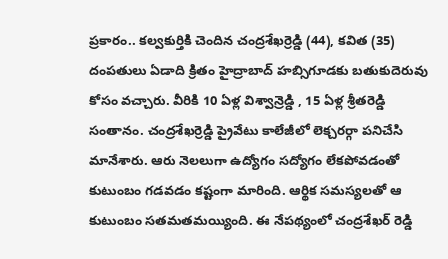ప్రకారం.. కల్వకుర్తికి చెందిన చంద్రశేఖర్రెడ్డి (44), కవిత (35) దంపతులు ఏడాది క్రితం హైద్రాబాద్ హబ్సిగూడకు బతుకుదెరువు కోసం వచ్చారు. వీరికి 10 ఏళ్ల విశ్వాన్రెడ్డి , 15 ఏళ్ల శ్రీతరెడ్డి సంతానం. చంద్రశేఖర్రెడ్డి ప్రైవేటు కాలేజీలో లెక్చరర్గా పనిచేసి మానేశారు. ఆరు నెలలుగా ఉద్యోగం సద్యోగం లేకపోవడంతో కుటుంబం గడవడం కష్టంగా మారింది. ఆర్థిక సమస్యలతో ఆ కుటుంబం సతమతమయ్యింది. ఈ నేపథ్యంలో చంద్రశేఖర్ రెడ్డి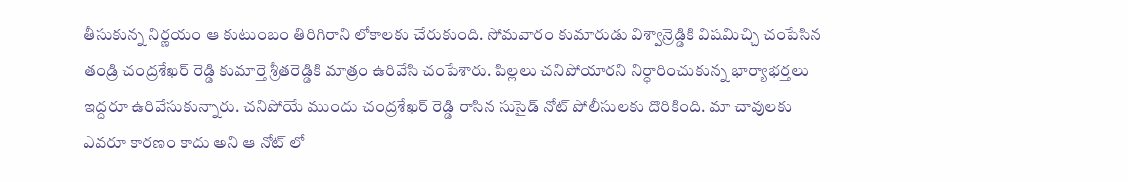తీసుకున్న నిర్ణయం ఆ కుటుంబం తిరిగిరాని లోకాలకు చేరుకుంది. సోమవారం కుమారుడు విశ్వాన్రెడ్డికి విషమిచ్చి చంపేసిన తండ్రి చంద్రశేఖర్ రెడ్డి కుమార్తె శ్రీతరెడ్డికి మాత్రం ఉరివేసి చంపేశారు. పిల్లలు చనిపోయారని నిర్ధారించుకున్న భార్యాభర్తలు ఇద్దరూ ఉరివేసుకున్నారు. చనిపోయే ముందు చంద్రశేఖర్ రెడ్డి రాసిన సుసైడ్ నోట్ పోలీసులకు దొరికింది. మా చావులకు ఎవరూ కారణం కాదు అని ఆ నోట్ లో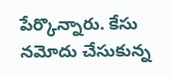పేర్కొన్నారు. కేసు నమోదు చేసుకున్న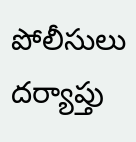పోలీసులు దర్యాప్తు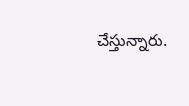చేస్తున్నారు.